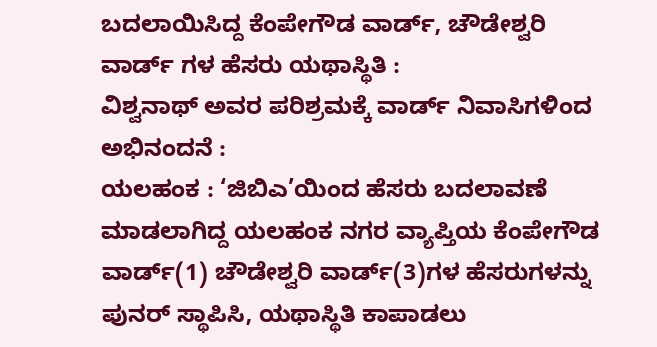ಬದಲಾಯಿಸಿದ್ದ ಕೆಂಪೇಗೌಡ ವಾರ್ಡ್, ಚೌಡೇಶ್ವರಿ ವಾರ್ಡ್ ಗಳ ಹೆಸರು ಯಥಾಸ್ಥಿತಿ :
ವಿಶ್ವನಾಥ್ ಅವರ ಪರಿಶ್ರಮಕ್ಕೆ ವಾರ್ಡ್ ನಿವಾಸಿಗಳಿಂದ ಅಭಿನಂದನೆ :
ಯಲಹಂಕ : ‘ಜಿಬಿಎ’ಯಿಂದ ಹೆಸರು ಬದಲಾವಣೆ ಮಾಡಲಾಗಿದ್ದ ಯಲಹಂಕ ನಗರ ವ್ಯಾಪ್ತಿಯ ಕೆಂಪೇಗೌಡ ವಾರ್ಡ್(1) ಚೌಡೇಶ್ವರಿ ವಾರ್ಡ್(3)ಗಳ ಹೆಸರುಗಳನ್ನು ಪುನರ್ ಸ್ಥಾಪಿಸಿ, ಯಥಾಸ್ಥಿತಿ ಕಾಪಾಡಲು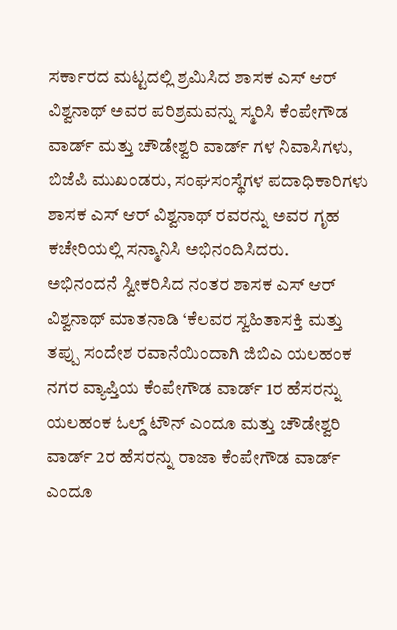ಸರ್ಕಾರದ ಮಟ್ಟದಲ್ಲಿ ಶ್ರಮಿಸಿದ ಶಾಸಕ ಎಸ್ ಆರ್ ವಿಶ್ವನಾಥ್ ಅವರ ಪರಿಶ್ರಮವನ್ನು ಸ್ಮರಿಸಿ ಕೆಂಪೇಗೌಡ ವಾರ್ಡ್ ಮತ್ತು ಚೌಡೇಶ್ವರಿ ವಾರ್ಡ್ ಗಳ ನಿವಾಸಿಗಳು, ಬಿಜೆಪಿ ಮುಖಂಡರು, ಸಂಘಸಂಸ್ಥೆಗಳ ಪದಾಧಿಕಾರಿಗಳು ಶಾಸಕ ಎಸ್ ಆರ್ ವಿಶ್ವನಾಥ್ ರವರನ್ನು ಅವರ ಗೃಹ ಕಚೇರಿಯಲ್ಲಿ ಸನ್ಮಾನಿಸಿ ಅಭಿನಂದಿಸಿದರು.
ಅಭಿನಂದನೆ ಸ್ವೀಕರಿಸಿದ ನಂತರ ಶಾಸಕ ಎಸ್ ಆರ್ ವಿಶ್ವನಾಥ್ ಮಾತನಾಡಿ ‘ಕೆಲವರ ಸ್ವಹಿತಾಸಕ್ತಿ ಮತ್ತು ತಪ್ಪು ಸಂದೇಶ ರವಾನೆಯಿಂದಾಗಿ ಜಿಬಿಎ ಯಲಹಂಕ ನಗರ ವ್ಯಾಪ್ತಿಯ ಕೆಂಪೇಗೌಡ ವಾರ್ಡ್ 1ರ ಹೆಸರನ್ನು ಯಲಹಂಕ ಓಲ್ಡ್ ಟೌನ್ ಎಂದೂ ಮತ್ತು ಚೌಡೇಶ್ವರಿ ವಾರ್ಡ್ 2ರ ಹೆಸರನ್ನು ರಾಜಾ ಕೆಂಪೇಗೌಡ ವಾರ್ಡ್ ಎಂದೂ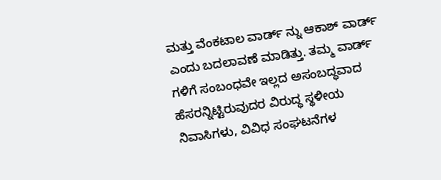ಮತ್ತು ವೆಂಕಟಾಲ ವಾರ್ಡ್ ನ್ನು ಆಕಾಶ್ ವಾರ್ಡ್ ಎಂದು ಬದಲಾವಣೆ ಮಾಡಿತ್ತು. ತಮ್ಮ ವಾರ್ಡ್ ಗಳಿಗೆ ಸಂಬಂಧವೇ ಇಲ್ಲದ ಅಸಂಬದ್ಧವಾದ ಹೆಸರನ್ನಿಟ್ಟಿರುವುದರ ವಿರುದ್ಧ ಸ್ಥಳೀಯ ನಿವಾಸಿಗಳು, ವಿವಿಧ ಸಂಘಟನೆಗಳ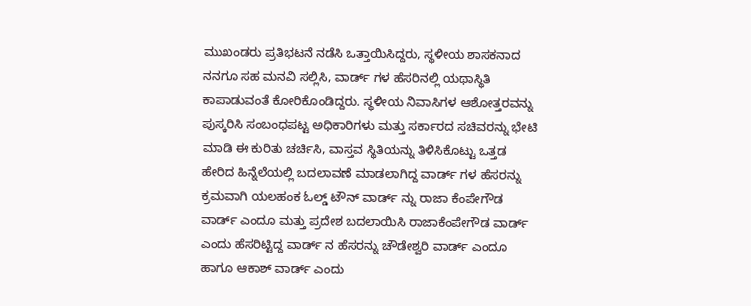ಮುಖಂಡರು ಪ್ರತಿಭಟನೆ ನಡೆಸಿ ಒತ್ತಾಯಿಸಿದ್ದರು, ಸ್ಥಳೀಯ ಶಾಸಕನಾದ ನನಗೂ ಸಹ ಮನವಿ ಸಲ್ಲಿಸಿ, ವಾರ್ಡ್ ಗಳ ಹೆಸರಿನಲ್ಲಿ ಯಥಾಸ್ಥಿತಿ ಕಾಪಾಡುವಂತೆ ಕೋರಿಕೊಂಡಿದ್ದರು. ಸ್ಥಳೀಯ ನಿವಾಸಿಗಳ ಆಶೋತ್ತರವನ್ನು ಪುಸ್ಕರಿಸಿ ಸಂಬಂಧಪಟ್ಟ ಅಧಿಕಾರಿಗಳು ಮತ್ತು ಸರ್ಕಾರದ ಸಚಿವರನ್ನು ಭೇಟಿ ಮಾಡಿ ಈ ಕುರಿತು ಚರ್ಚಿಸಿ, ವಾಸ್ತವ ಸ್ಥಿತಿಯನ್ನು ತಿಳಿಸಿಕೊಟ್ಟು ಒತ್ತಡ ಹೇರಿದ ಹಿನ್ನೆಲೆಯಲ್ಲಿ ಬದಲಾವಣೆ ಮಾಡಲಾಗಿದ್ದ ವಾರ್ಡ್ ಗಳ ಹೆಸರನ್ನು ಕ್ರಮವಾಗಿ ಯಲಹಂಕ ಓಲ್ಡ್ ಟೌನ್ ವಾರ್ಡ್ ನ್ನು ರಾಜಾ ಕೆಂಪೇಗೌಡ ವಾರ್ಡ್ ಎಂದೂ ಮತ್ತು ಪ್ರದೇಶ ಬದಲಾಯಿಸಿ ರಾಜಾಕೆಂಪೇಗೌಡ ವಾರ್ಡ್ ಎಂದು ಹೆಸರಿಟ್ಟಿದ್ದ ವಾರ್ಡ್ ನ ಹೆಸರನ್ನು ಚೌಡೇಶ್ವರಿ ವಾರ್ಡ್ ಎಂದೂ ಹಾಗೂ ಆಕಾಶ್ ವಾರ್ಡ್ ಎಂದು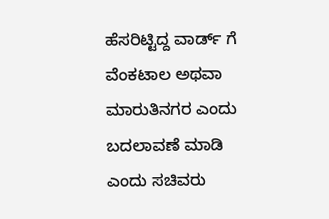ಹೆಸರಿಟ್ಟಿದ್ದ ವಾರ್ಡ್ ಗೆ ವೆಂಕಟಾಲ ಅಥವಾ ಮಾರುತಿನಗರ ಎಂದು ಬದಲಾವಣೆ ಮಾಡಿ ಎಂದು ಸಚಿವರು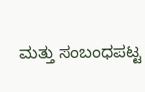ಮತ್ತು ಸಂಬಂಧಪಟ್ಟ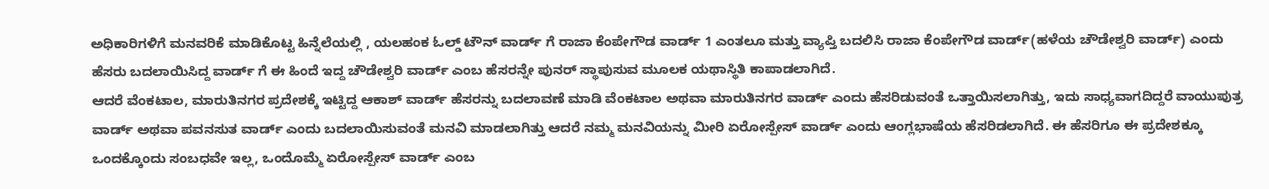ಅಧಿಕಾರಿಗಳಿಗೆ ಮನವರಿಕೆ ಮಾಡಿಕೊಟ್ಟ ಹಿನ್ನೆಲೆಯಲ್ಲಿ , ಯಲಹಂಕ ಓಲ್ಡ್ ಟೌನ್ ವಾರ್ಡ್ ಗೆ ರಾಜಾ ಕೆಂಪೇಗೌಡ ವಾರ್ಡ್ 1 ಎಂತಲೂ ಮತ್ತು ವ್ಯಾಪ್ತಿ ಬದಲಿಸಿ ರಾಜಾ ಕೆಂಪೇಗೌಡ ವಾರ್ಡ್(ಹಳೆಯ ಚೌಡೇಶ್ವರಿ ವಾರ್ಡ್) ಎಂದು ಹೆಸರು ಬದಲಾಯಿಸಿದ್ದ ವಾರ್ಡ್ ಗೆ ಈ ಹಿಂದೆ ಇದ್ದ ಚೌಡೇಶ್ವರಿ ವಾರ್ಡ್ ಎಂಬ ಹೆಸರನ್ನೇ ಪುನರ್ ಸ್ಥಾಪುಸುವ ಮೂಲಕ ಯಥಾಸ್ಥಿತಿ ಕಾಪಾಡಲಾಗಿದೆ.
ಆದರೆ ವೆಂಕಟಾಲ, ಮಾರುತಿನಗರ ಪ್ರದೇಶಕ್ಕೆ ಇಟ್ಟಿದ್ದ ಆಕಾಶ್ ವಾರ್ಡ್ ಹೆಸರನ್ನು ಬದಲಾವಣೆ ಮಾಡಿ ವೆಂಕಟಾಲ ಅಥವಾ ಮಾರುತಿನಗರ ವಾರ್ಡ್ ಎಂದು ಹೆಸರಿಡುವಂತೆ ಒತ್ತಾಯಿಸಲಾಗಿತ್ತು, ಇದು ಸಾಧ್ಯವಾಗದಿದ್ದರೆ ವಾಯುಪುತ್ರ ವಾರ್ಡ್ ಅಥವಾ ಪವನಸುತ ವಾರ್ಡ್ ಎಂದು ಬದಲಾಯಿಸುವಂತೆ ಮನವಿ ಮಾಡಲಾಗಿತ್ತು ಆದರೆ ನಮ್ಮ ಮನವಿಯನ್ನು ಮೀರಿ ಏರೋಸ್ಪೇಸ್ ವಾರ್ಡ್ ಎಂದು ಆಂಗ್ಲಭಾಷೆಯ ಹೆಸರಿಡಲಾಗಿದೆ. ಈ ಹೆಸರಿಗೂ ಈ ಪ್ರದೇಶಕ್ಕೂ ಒಂದಕ್ಕೊಂದು ಸಂಬಧವೇ ಇಲ್ಲ, ಒಂದೊಮ್ಮೆ ಏರೋಸ್ಪೇಸ್ ವಾರ್ಡ್ ಎಂಬ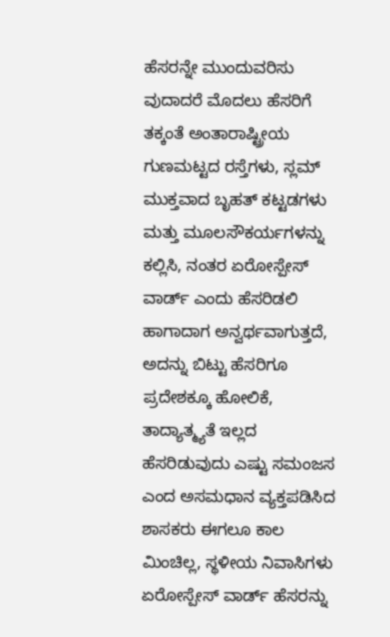ಹೆಸರನ್ನೇ ಮುಂದುವರಿಸು ವುದಾದರೆ ಮೊದಲು ಹೆಸರಿಗೆ ತಕ್ಕಂತೆ ಅಂತಾರಾಷ್ಟ್ರೀಯ ಗುಣಮಟ್ಟದ ರಸ್ತೆಗಳು, ಸ್ಲಮ್ ಮುಕ್ತವಾದ ಬೃಹತ್ ಕಟ್ಟಡಗಳು ಮತ್ತು ಮೂಲಸೌಕರ್ಯಗಳನ್ನು ಕಲ್ಲಿಸಿ, ನಂತರ ಏರೋಸ್ಪೇಸ್ ವಾರ್ಡ್ ಎಂದು ಹೆಸರಿಡಲಿ ಹಾಗಾದಾಗ ಅನ್ವರ್ಥವಾಗುತ್ತದೆ, ಅದನ್ನು ಬಿಟ್ಟು ಹೆಸರಿಗೂ ಪ್ರದೇಶಕ್ಕೂ ಹೋಲಿಕೆ, ತಾದ್ಯಾತ್ಮ್ಯತೆ ಇಲ್ಲದ ಹೆಸರಿಡುವುದು ಎಷ್ಟು ಸಮಂಜಸ ಎಂದ ಅಸಮಧಾನ ವ್ಯಕ್ತಪಡಿಸಿದ ಶಾಸಕರು ಈಗಲೂ ಕಾಲ ಮಿಂಚಿಲ್ಲ, ಸ್ಥಳೀಯ ನಿವಾಸಿಗಳು ಏರೋಸ್ಪೇಸ್ ವಾರ್ಡ್ ಹೆಸರನ್ನು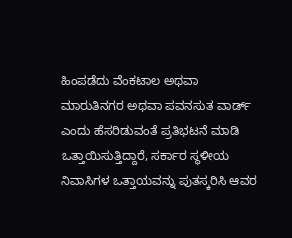ಹಿಂಪಡೆದು ವೆಂಕಟಾಲ ಅಥವಾ ಮಾರುತಿನಗರ ಅಥವಾ ಪವನಸುತ ವಾರ್ಡ್ ಎಂದು ಹೆಸರಿಡುವಂತೆ ಪ್ರತಿಭಟನೆ ಮಾಡಿ ಒತ್ತಾಯಿಸುತ್ತಿದ್ದಾರೆ, ಸರ್ಕಾರ ಸ್ಥಳೀಯ ನಿವಾಸಿಗಳ ಒತ್ತಾಯವನ್ನು ಪುತಸ್ಕರಿಸಿ ಆವರ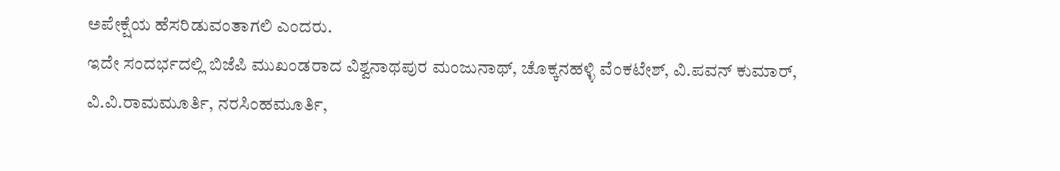ಅಪೇಕ್ಷೆಯ ಹೆಸರಿಡುವಂತಾಗಲಿ ಎಂದರು.
ಇದೇ ಸಂದರ್ಭದಲ್ಲಿ ಬಿಜೆಪಿ ಮುಖಂಡರಾದ ವಿಶ್ವನಾಥಪುರ ಮಂಜುನಾಥ್, ಚೊಕ್ಕನಹಳ್ಳಿ ವೆಂಕಟೇಶ್, ವಿ.ಪವನ್ ಕುಮಾರ್, ವಿ.ವಿ.ರಾಮಮೂರ್ತಿ, ನರಸಿಂಹಮೂರ್ತಿ,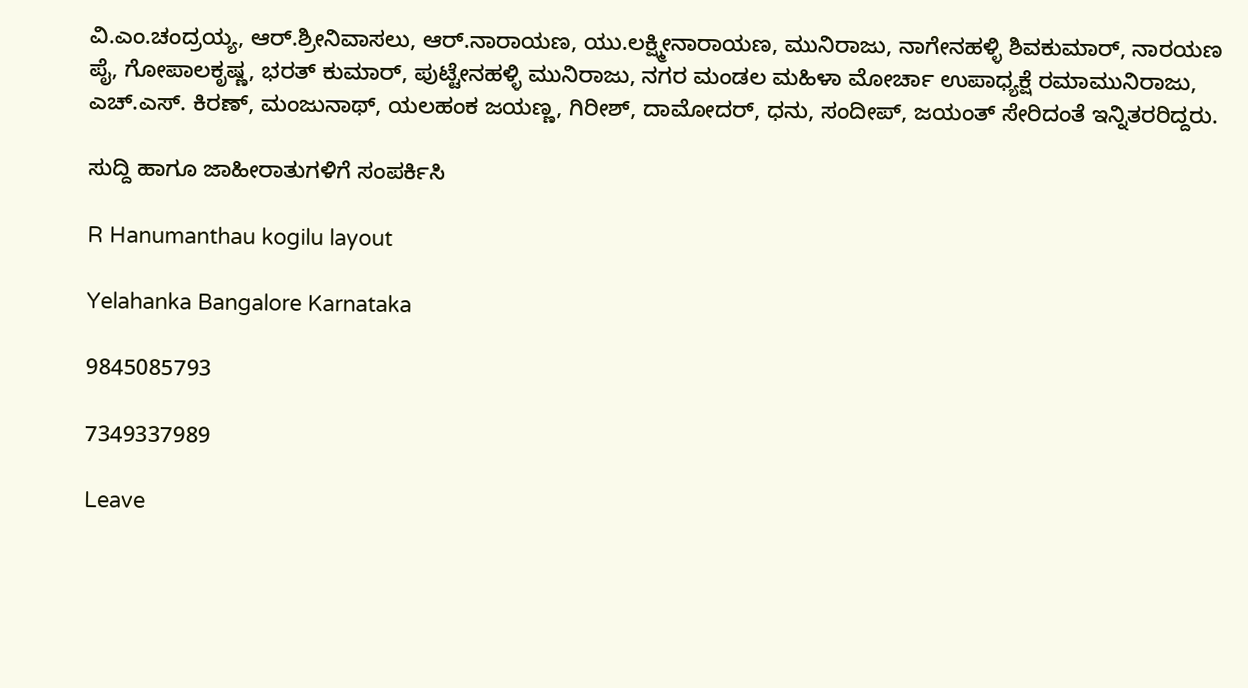ವಿ.ಎಂ.ಚಂದ್ರಯ್ಯ, ಆರ್.ಶ್ರೀನಿವಾಸಲು, ಆರ್.ನಾರಾಯಣ, ಯು.ಲಕ್ಷ್ಮೀನಾರಾಯಣ, ಮುನಿರಾಜು, ನಾಗೇನಹಳ್ಳಿ ಶಿವಕುಮಾರ್, ನಾರಯಣ ಪೈ, ಗೋಪಾಲಕೃಷ್ಣ, ಭರತ್ ಕುಮಾರ್, ಪುಟ್ಟೇನಹಳ್ಳಿ ಮುನಿರಾಜು, ನಗರ ಮಂಡಲ ಮಹಿಳಾ ಮೋರ್ಚಾ ಉಪಾಧ್ಯಕ್ಷೆ ರಮಾಮುನಿರಾಜು, ಎಚ್.ಎಸ್. ಕಿರಣ್, ಮಂಜುನಾಥ್, ಯಲಹಂಕ ಜಯಣ್ಣ, ಗಿರೀಶ್, ದಾಮೋದರ್, ಧನು, ಸಂದೀಪ್, ಜಯಂತ್ ಸೇರಿದಂತೆ ಇನ್ನಿತರರಿದ್ದರು.

ಸುದ್ದಿ ಹಾಗೂ ಜಾಹೀರಾತುಗಳಿಗೆ ಸಂಪರ್ಕಿಸಿ

R Hanumanthau kogilu layout

Yelahanka Bangalore Karnataka

9845085793

7349337989

Leave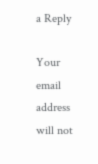a Reply

Your email address will not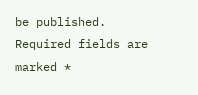be published. Required fields are marked *